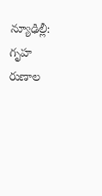న్యూఢిల్లీ: గృహ రుణాల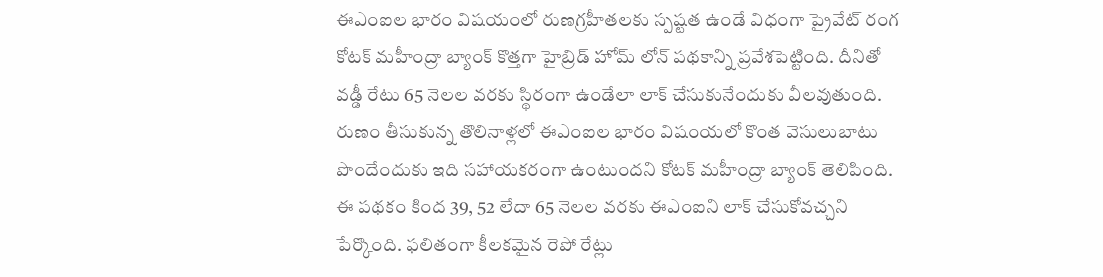ఈఎంఐల భారం విషయంలో రుణగ్రహీతలకు స్పష్టత ఉండే విధంగా ప్రైవేట్ రంగ కోటక్ మహీంద్రా బ్యాంక్ కొత్తగా హైబ్రిడ్ హోమ్ లోన్ పథకాన్ని ప్రవేశపెట్టింది. దీనితో వడ్డీ రేటు 65 నెలల వరకు స్థిరంగా ఉండేలా లాక్ చేసుకునేందుకు వీలవుతుంది. రుణం తీసుకున్న తొలినాళ్లలో ఈఎంఐల భారం విషంయలో కొంత వెసులుబాటు పొందేందుకు ఇది సహాయకరంగా ఉంటుందని కోటక్ మహీంద్రా బ్యాంక్ తెలిపింది.
ఈ పథకం కింద 39, 52 లేదా 65 నెలల వరకు ఈఎంఐని లాక్ చేసుకోవచ్చని పేర్కొంది. ఫలితంగా కీలకమైన రెపో రేట్లు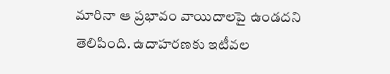మారినా ఆ ప్రభావం వాయిదాలపై ఉండదని తెలిపింది. ఉదాహరణకు ఇటీవల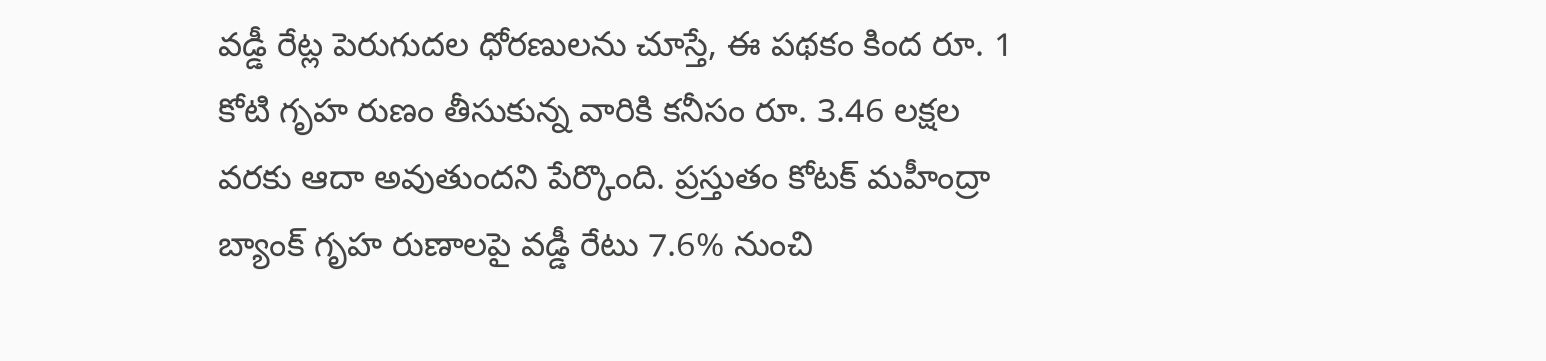వడ్డీ రేట్ల పెరుగుదల ధోరణులను చూస్తే, ఈ పథకం కింద రూ. 1 కోటి గృహ రుణం తీసుకున్న వారికి కనీసం రూ. 3.46 లక్షల వరకు ఆదా అవుతుందని పేర్కొంది. ప్రస్తుతం కోటక్ మహీంద్రా బ్యాంక్ గృహ రుణాలపై వడ్డీ రేటు 7.6% నుంచి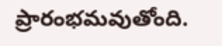ప్రారంభమవుతోంది.